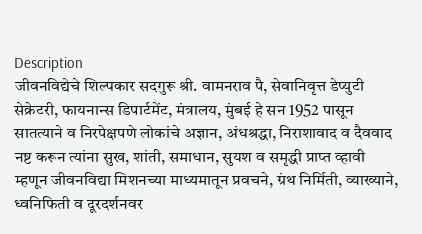Description
जीवनविद्येचे शिल्पकार सदगुरू श्री. वामनराव पै, सेवानिवृत्त डेप्युटी सेक्रेटरी, फायनान्स डिपार्टमेंट, मंत्रालय, मुंबई हे सन 1952 पासून सातत्याने व निरपेक्षपणे लोकांचे अज्ञान, अंधश्रद्धा, निराशावाद व दैववाद नष्ट करून त्यांना सुख, शांती, समाधान, सुयश व समृद्धी प्राप्त व्हावी म्हणून जीवनविद्या मिशनच्या माध्यमातून प्रवचने, ग्रंथ निर्मिती, व्याख्याने, ध्वनिफिती व दूरदर्शनवर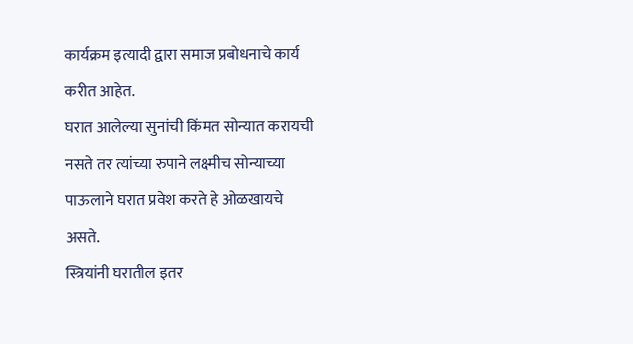कार्यक्रम इत्यादी द्वारा समाज प्रबोधनाचे कार्य करीत आहेत.
घरात आलेल्या सुनांची किंमत सोन्यात करायची नसते तर त्यांच्या रुपाने लक्ष्मीच सोन्याच्या पाऊलाने घरात प्रवेश करते हे ओळखायचे असते.
स्त्रियांनी घरातील इतर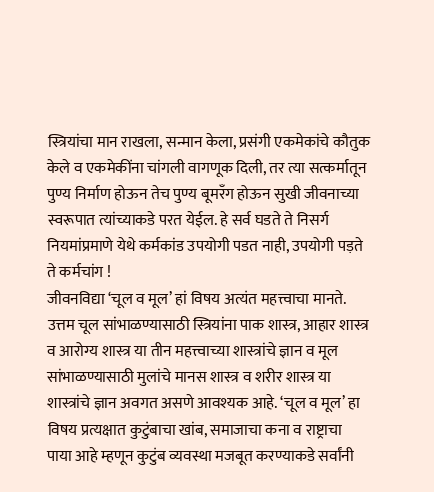स्त्रियांचा मान राखला, सन्मान केला, प्रसंगी एकमेकांचे कौतुक केले व एकमेकींना चांगली वागणूक दिली, तर त्या सत्कर्मातून पुण्य निर्माण होऊन तेच पुण्य बूमरँग होऊन सुखी जीवनाच्या स्वरूपात त्यांच्याकडे परत येईल. हे सर्व घडते ते निसर्ग नियमांप्रमाणे येथे कर्मकांड उपयोगी पडत नाही, उपयोगी पड़ते ते कर्मचांग !
जीवनविद्या ‘चूल व मूल’ हां विषय अत्यंत महत्त्वाचा मानते. उत्तम चूल सांभाळण्यासाठी स्त्रियांना पाक शास्त्र, आहार शास्त्र व आरोग्य शास्त्र या तीन महत्त्वाच्या शास्त्रांचे ज्ञान व मूल सांभाळण्यासाठी मुलांचे मानस शास्त्र व शरीर शास्त्र या शास्त्रांचे ज्ञान अवगत असणे आवश्यक आहे. ‘चूल व मूल’ हा विषय प्रत्यक्षात कुटुंबाचा खांब, समाजाचा कना व राष्ट्राचा पाया आहे म्हणून कुटुंब व्यवस्था मजबूत करण्याकडे सर्वांनी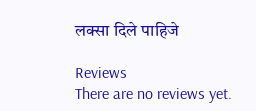लक्सा दिले पाहिजे

Reviews
There are no reviews yet.